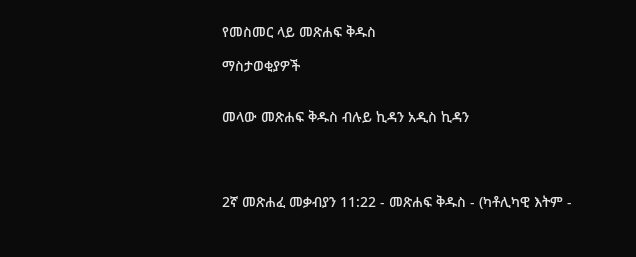የመስመር ላይ መጽሐፍ ቅዱስ

ማስታወቂያዎች


መላው መጽሐፍ ቅዱስ ብሉይ ኪዳን አዲስ ኪዳን




2ኛ መጽሐፈ መቃብያን 11:22 - መጽሐፍ ቅዱስ - (ካቶሊካዊ እትም -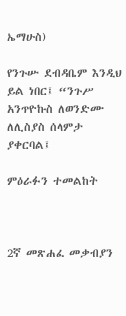ኤማሁስ)

የንጉሡ ደብዳቤም እንዲህ ይል ነበር፤ “ንጉሥ አንጥዮኩስ ለወንድሙ ለሊስያስ ሰላምታ ያቀርባል፤

ምዕራፉን ተመልከት



2ኛ መጽሐፈ መቃብያን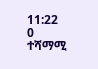11:22
0 ተሻማሚ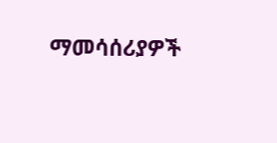ማመሳሰሪያዎች